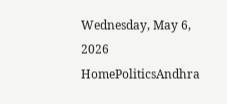Wednesday, May 6, 2026
HomePoliticsAndhra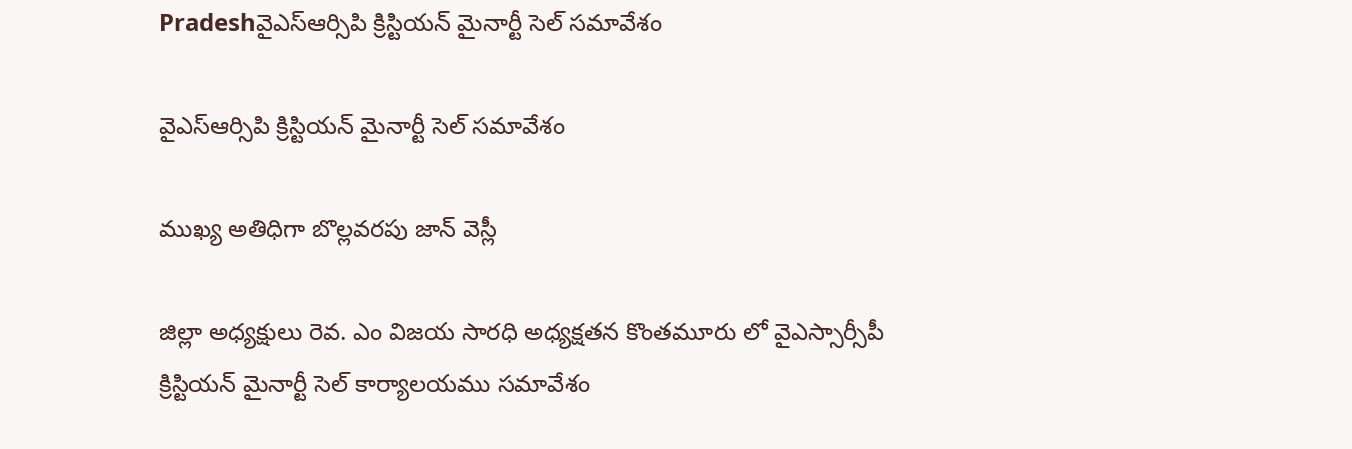Pradeshవైఎస్ఆర్సిపి క్రిస్టియన్ మైనార్టీ సెల్ సమావేశం

వైఎస్ఆర్సిపి క్రిస్టియన్ మైనార్టీ సెల్ సమావేశం

ముఖ్య అతిధిగా బొల్లవరపు జాన్ వెస్లీ

జిల్లా అధ్యక్షులు రెవ. ఎం విజయ సారధి అధ్యక్షతన కొంతమూరు లో వైఎస్సార్సీపీ క్రిస్టియన్ మైనార్టీ సెల్ కార్యాలయము సమావేశం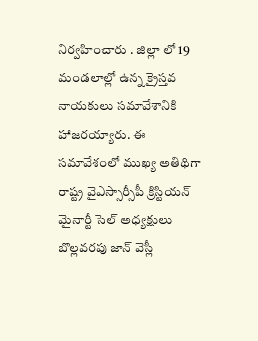నిర్వహించారు . జిల్లా లో 19 మండలాల్లో ఉన్న క్రైస్తవ నాయకులు సమావేశానికి హాజరయ్యారు. ఈ సమావేశంలో ముఖ్య అతిథిగా రాష్ట్ర వైఎస్సార్సీపీ క్రిస్టియన్ మైనార్టీ సెల్ అధ్యక్షులు బొల్లవరపు జాన్ వెస్లీ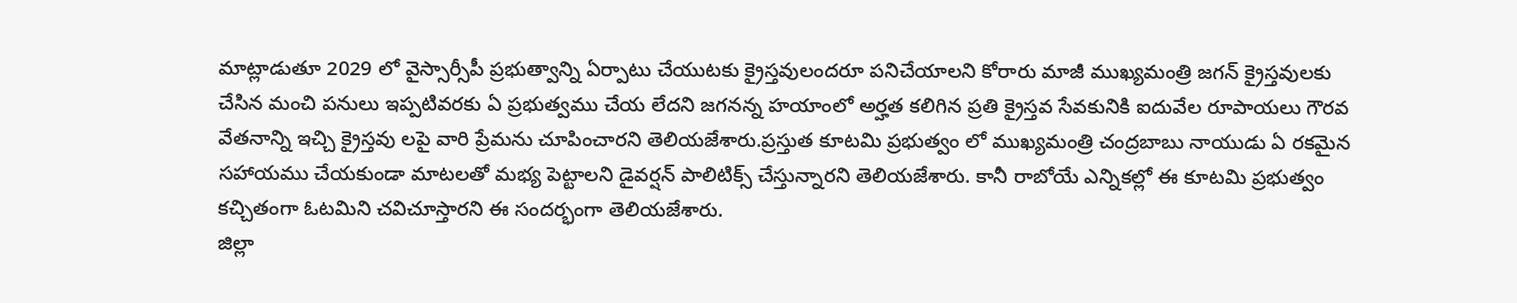మాట్లాడుతూ 2029 లో వైస్సార్సీపీ ప్రభుత్వాన్ని ఏర్పాటు చేయుటకు క్రైస్తవులందరూ పనిచేయాలని కోరారు మాజీ ముఖ్యమంత్రి జగన్ క్రైస్తవులకు చేసిన మంచి పనులు ఇప్పటివరకు ఏ ప్రభుత్వము చేయ లేదని జగనన్న హయాంలో అర్హత కలిగిన ప్రతి క్రైస్తవ సేవకునికి ఐదువేల రూపాయలు గౌరవ వేతనాన్ని ఇచ్చి క్రైస్తవు లపై వారి ప్రేమను చూపించారని తెలియజేశారు.ప్రస్తుత కూటమి ప్రభుత్వం లో ముఖ్యమంత్రి చంద్రబాబు నాయుడు ఏ రకమైన సహాయము చేయకుండా మాటలతో మభ్య పెట్టాలని డైవర్షన్ పాలిటిక్స్ చేస్తున్నారని తెలియజేశారు. కానీ రాబోయే ఎన్నికల్లో ఈ కూటమి ప్రభుత్వం కచ్చితంగా ఓటమిని చవిచూస్తారని ఈ సందర్భంగా తెలియజేశారు.
జిల్లా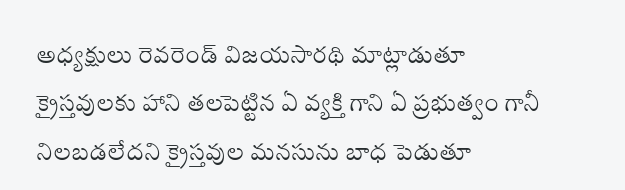అధ్యక్షులు రెవరెండ్ విజయసారథి మాట్లాడుతూ క్రైస్తవులకు హాని తలపెట్టిన ఏ వ్యక్తి గాని ఏ ప్రభుత్వం గానీ నిలబడలేదని క్రైస్తవుల మనసును బాధ పెడుతూ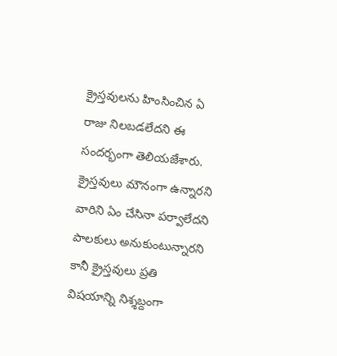క్రైస్తవులను హింసించిన ఏ రాజు నిలబడలేదని ఈ సందర్భంగా తెలియజేశారు. క్రైస్తవులు మౌనంగా ఉన్నారని వారిని ఏం చేసినా పర్వాలేదని పాలకులు అనుకుంటున్నారని కానీ క్రైస్తవులు ప్రతి విషయాన్ని నిశ్శబ్దంగా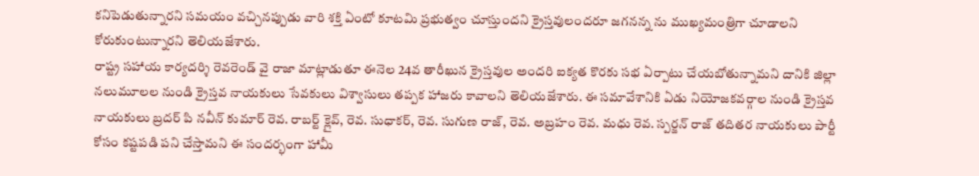కనిపెడుతున్నారని సమయం వచ్చినప్పుడు వారి శక్తి ఏంటో కూటమి ప్రభుత్వం చూస్తుందని క్రైస్తవులందరూ జగనన్న ను ముఖ్యమంత్రిగా చూడాలని కోరుకుంటున్నారని తెలియజేశారు.
రాష్ట్ర సహాయ కార్యదర్శి రెవరెండ్ వై రాజా మాట్లాడుతూ ఈనెల 24వ తారీఖున క్రైస్తవుల అందరి ఐక్యత కొరకు సభ ఏర్పాటు చేయబోతున్నామని దానికి జిల్లా నలుమూలల నుండి క్రైస్తవ నాయకులు సేవకులు విశ్వాసులు తప్పక హాజరు కావాలని తెలియజేశారు. ఈ సమావేశానికి ఏడు నియోజకవర్గాల నుండి క్రైస్తవ నాయకులు బ్రదర్ పి నవీన్ కుమార్ రెవ. రాబర్ట్ క్లైవ్, రెవ. సుధాకర్, రెవ. సుగుణ రాజ్, రెవ. అబ్రహం రెవ. మధు రెవ. స్పర్జన్ రాజ్ తదితర నాయకులు పార్టీ కోసం కష్టపడి పని చేస్తామని ఈ సందర్భంగా హామీ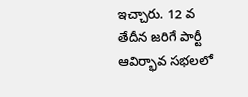ఇచ్చారు. 12 వ తేదీన జరిగే పార్టీ ఆవిర్భావ సభలలో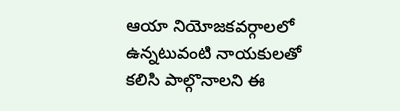ఆయా నియోజకవర్గాలలో ఉన్నటువంటి నాయకులతో కలిసి పాల్గొనాలని ఈ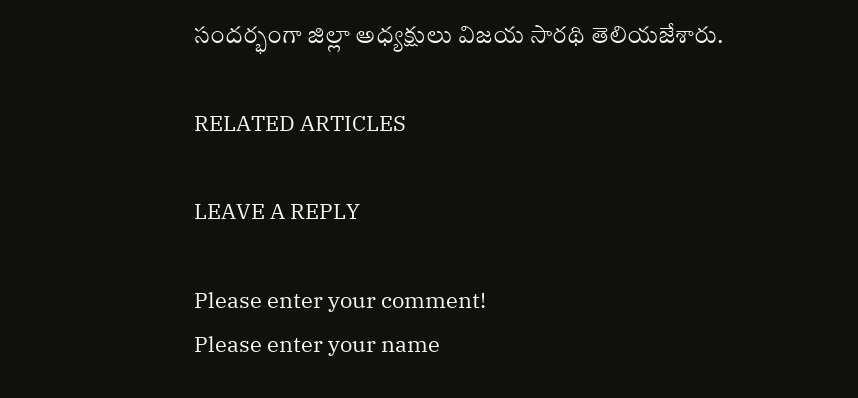సందర్భంగా జిల్లా అధ్యక్షులు విజయ సారథి తెలియజేశారు.

RELATED ARTICLES

LEAVE A REPLY

Please enter your comment!
Please enter your name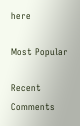here

Most Popular

Recent Comments